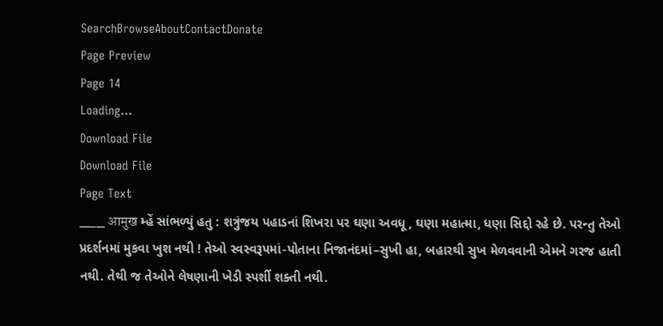SearchBrowseAboutContactDonate
Page Preview
Page 14
Loading...
Download File
Download File
Page Text
___ आमुख મ્હેં સાંભળ્યું હતુ : શત્રુંજય પહાડનાં શિખરા પર ઘણા અવધૂ, ઘણા મહાત્મા, ધણા સિદ્દો રહે છે. પરન્તુ તેઓ પ્રદર્શનમાં મુકવા ખુશ નથી ! તેઓ સ્વસ્વરૂપમાં-પોતાના નિજાનંદમાં–સુખી હા, બહારથી સુખ મેળવવાની એમને ગરજ હાતી નથી. તેથી જ તેઓને લેષણાની ખેડી સ્પર્શી શક્તી નથી.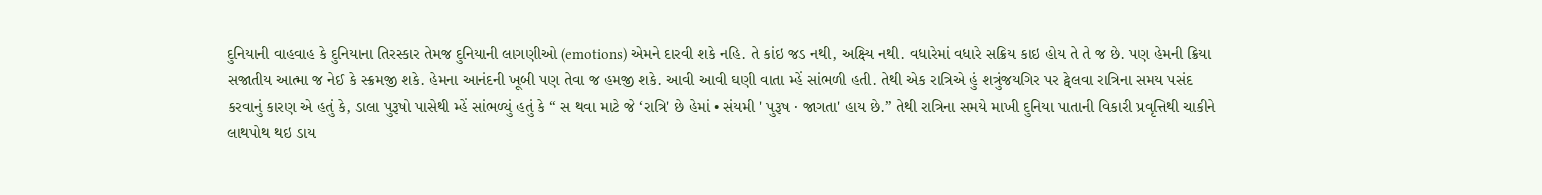દુનિયાની વાહવાહ કે દુનિયાના તિરસ્કાર તેમજ દુનિયાની લાગણીઓ (emotions) એમને દારવી શકે નહિ. તે કાંઇ જડ નથી, અક્ષ્યિ નથી. વધારેમાં વધારે સક્રિય કાઇ હોય તે તે જ છે. પણ હેમની ક્રિયા સજાતીય આત્મા જ નેઈ કે સ્ક્રમજી શકે. હેમના આનંદની ખૂબી પણ તેવા જ હમજી શકે. આવી આવી ઘણી વાતા મ્હેં સાંભળી હતી. તેથી એક રાત્રિએ હું શત્રુંજયગિર પર ટ્વેલવા રાત્રિના સમય પસંદ કરવાનું કારણ એ હતું કે, ડાલા પુરૂષો પાસેથી મ્હેં સાંભળ્યું હતું કે “ સ થવા માટે જે ‘રાત્રિ' છે હેમાં • સંયમી ' પુરૂષ · જાગતા' હાય છે.” તેથી રાત્રિના સમયે માખી દુનિયા પાતાની વિકારી પ્રવૃત્તિથી ચાકીને લાથપોથ થઇ ડાય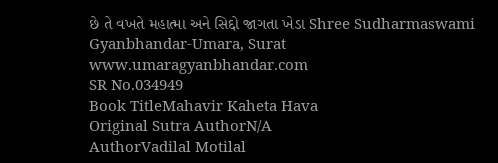છે તે વખતે મહાત્મા અને સિદ્દો જાગતા ખેડા Shree Sudharmaswami Gyanbhandar-Umara, Surat www.umaragyanbhandar.com
SR No.034949
Book TitleMahavir Kaheta Hava
Original Sutra AuthorN/A
AuthorVadilal Motilal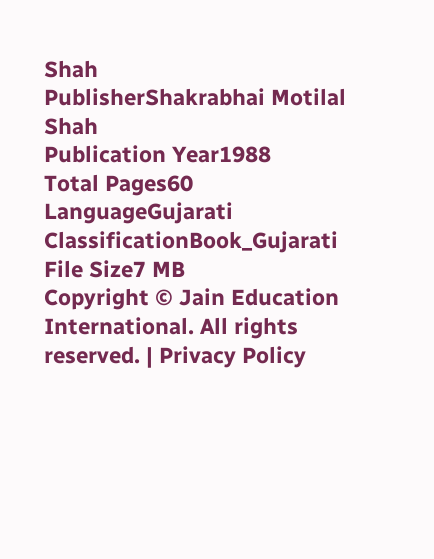Shah
PublisherShakrabhai Motilal Shah
Publication Year1988
Total Pages60
LanguageGujarati
ClassificationBook_Gujarati
File Size7 MB
Copyright © Jain Education International. All rights reserved. | Privacy Policy